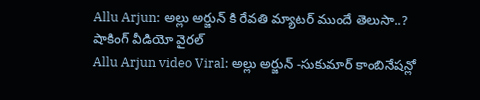Allu Arjun: అల్లు అర్జున్ కి రేవతి మ్యాటర్ ముందే తెలుసా..? షాకింగ్ వీడియో వైరల్
Allu Arjun video Viral: అల్లు అర్జున్ -సుకుమార్ కాంబినేషన్లో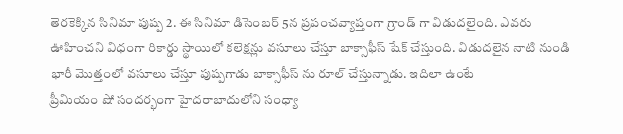తెరకెక్కిన సినిమా పుష్ప 2. ఈ సినిమా డిసెంబర్ 5న ప్రపంచవ్యాప్తంగా గ్రాండ్ గా విడుదలైంది. ఎవరు ఊహించని విధంగా రికార్డు స్థాయిలో కలెక్షన్లు వసూలు చేస్తూ బాక్సాఫీస్ షేక్ చేస్తుంది. విడుదలైన నాటి నుండి భారీ మొత్తంలో వసూలు చేస్తూ పుష్పగాడు బాక్సాఫీస్ ను రూల్ చేస్తున్నాడు. ఇదిలా ఉంటే
ప్రీమియం షో సందర్భంగా హైదరాబాదులోని సంధ్యా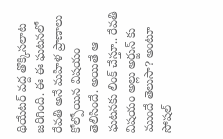థియేటర్ వద్ద తొక్కిసలాట జరిగింది. ఈ ఈ ఘటనలో రేవతి అనే మహిళ ప్రాణాలు కోల్పోయిన విషయం తెలిసిందే. అయితే ఆ ఘటనకు లింక్ చేస్తూ.. రేవతి విషయం అల్లు అర్జున్ కు ముందే తెలుసా? అంటూ సోషల్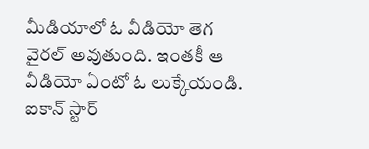మీడియాలో ఓ వీడియో తెగ వైరల్ అవుతుంది. ఇంతకీ ఆ వీడియో ఏంటో ఓ లుక్కేయండి.
ఐకాన్ స్టార్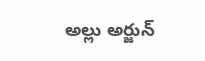అల్లు అర్జున్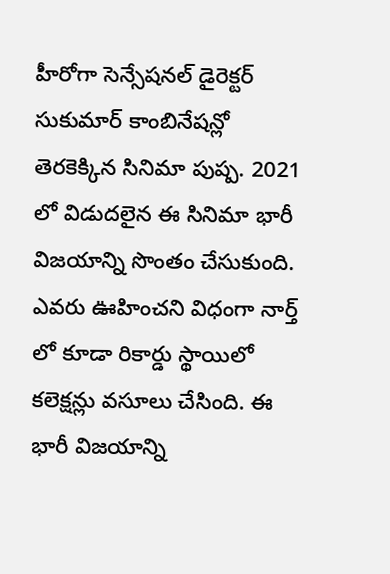హీరోగా సెన్సేషనల్ డైరెక్టర్ సుకుమార్ కాంబినేషన్లో తెరకెక్కిన సినిమా పుష్ప. 2021 లో విడుదలైన ఈ సినిమా భారీ విజయాన్ని సొంతం చేసుకుంది. ఎవరు ఊహించని విధంగా నార్త్ లో కూడా రికార్డు స్థాయిలో కలెక్షన్లు వసూలు చేసింది. ఈ భారీ విజయాన్ని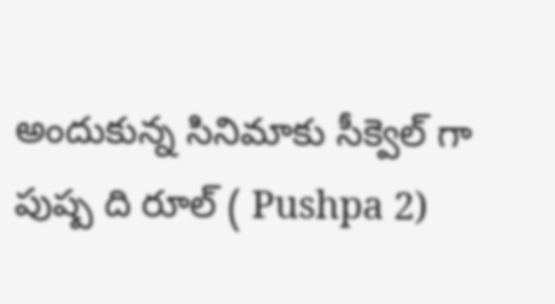అందుకున్న సినిమాకు సీక్వెల్ గా పుష్ప ది రూల్ ( Pushpa 2)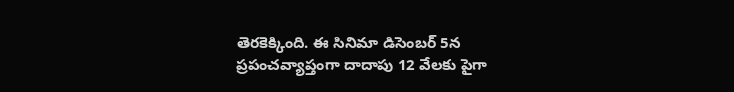తెరకెక్కింది. ఈ సినిమా డిసెంబర్ 5న ప్రపంచవ్యాప్తంగా దాదాపు 12 వేలకు పైగా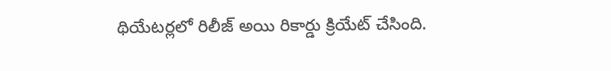థియేటర్లలో రిలీజ్ అయి రికార్డు క్రియేట్ చేసింది.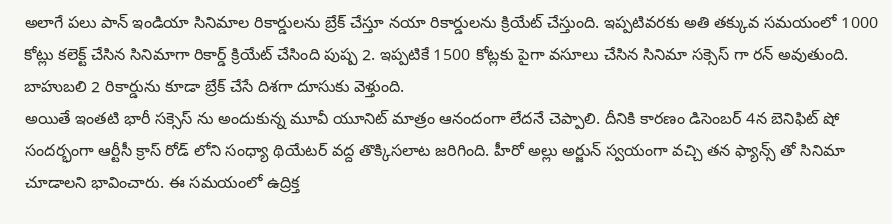అలాగే పలు పాన్ ఇండియా సినిమాల రికార్డులను బ్రేక్ చేస్తూ నయా రికార్డులను క్రియేట్ చేస్తుంది. ఇప్పటివరకు అతి తక్కువ సమయంలో 1000 కోట్లు కలెక్ట్ చేసిన సినిమాగా రికార్డ్ క్రియేట్ చేసింది పుష్ప 2. ఇప్పటికే 1500 కోట్లకు పైగా వసూలు చేసిన సినిమా సక్సెస్ గా రన్ అవుతుంది. బాహుబలి 2 రికార్డును కూడా బ్రేక్ చేసే దిశగా దూసుకు వెళ్తుంది.
అయితే ఇంతటి భారీ సక్సెస్ ను అందుకున్న మూవీ యూనిట్ మాత్రం ఆనందంగా లేదనే చెప్పాలి. దీనికి కారణం డిసెంబర్ 4న బెనిఫిట్ షో సందర్భంగా ఆర్టీసీ క్రాస్ రోడ్ లోని సంధ్యా థియేటర్ వద్ద తొక్కిసలాట జరిగింది. హీరో అల్లు అర్జున్ స్వయంగా వచ్చి తన ఫ్యాన్స్ తో సినిమా చూడాలని భావించారు. ఈ సమయంలో ఉద్రిక్త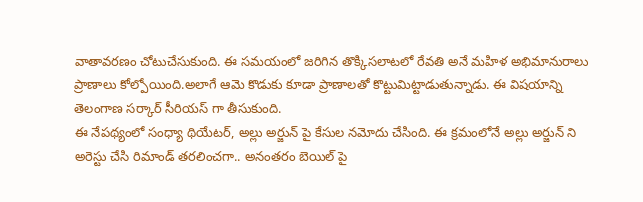వాతావరణం చోటుచేసుకుంది. ఈ సమయంలో జరిగిన తొక్కిసలాటలో రేవతి అనే మహిళ అభిమానురాలు ప్రాణాలు కోల్పోయింది.అలాగే ఆమె కొడుకు కూడా ప్రాణాలతో కొట్టుమిట్టాడుతున్నాడు. ఈ విషయాన్ని తెలంగాణ సర్కార్ సీరియస్ గా తీసుకుంది.
ఈ నేపథ్యంలో సంధ్యా థియేటర్, అల్లు అర్జున్ పై కేసుల నమోదు చేసింది. ఈ క్రమంలోనే అల్లు అర్జున్ ని అరెస్టు చేసి రిమాండ్ తరలించగా.. అనంతరం బెయిల్ పై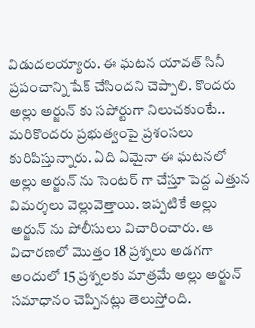విడుదలయ్యారు. ఈ ఘటన యావత్ సినీ ప్రపంచాన్ని షేక్ చేసిందని చెప్పాలి. కొందరు అల్లు అర్జున్ కు సపోర్టుగా నిలుచకుంటే.. మరికొందరు ప్రభుత్వంపై ప్రశంసలు కురిపిస్తున్నారు. ఏది ఏమైనా ఈ ఘటనలో అల్లు అర్జున్ ను సెంటర్ గా చేస్తూ పెద్ద ఎత్తున విమర్శలు వెల్లువెత్తాయి. ఇప్పటికే అల్లు అర్జున్ ను పోలీసులు విచారించారు. ఆ విచారణలో మొత్తం 18 ప్రశ్నలు అడగగా అందులో 15 ప్రశ్నలకు మాత్రమే అల్లు అర్జున్ సమాధానం చెప్పినట్లు తెలుస్తోంది.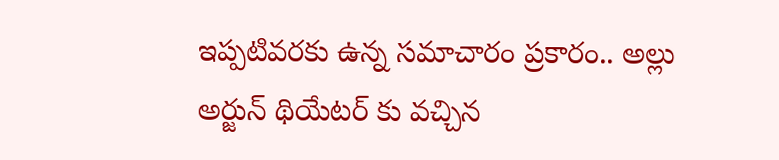ఇప్పటివరకు ఉన్న సమాచారం ప్రకారం.. అల్లు అర్జున్ థియేటర్ కు వచ్చిన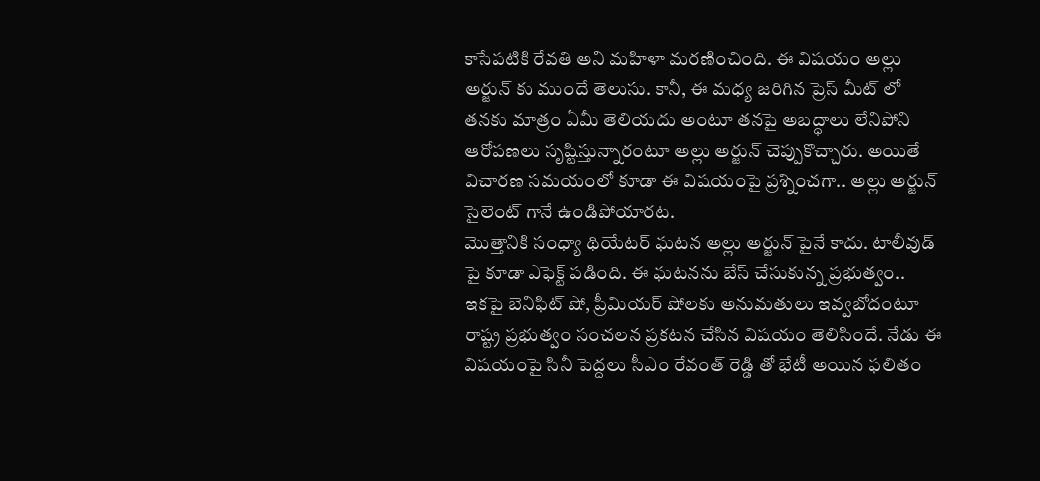కాసేపటికి రేవతి అని మహిళా మరణించింది. ఈ విషయం అల్లు అర్జున్ కు ముందే తెలుసు. కానీ, ఈ మధ్య జరిగిన ప్రెస్ మీట్ లో తనకు మాత్రం ఏమీ తెలియదు అంటూ తనపై అబద్ధాలు లేనిపోని ఆరోపణలు సృష్టిస్తున్నారంటూ అల్లు అర్జున్ చెప్పుకొచ్చారు. అయితే విచారణ సమయంలో కూడా ఈ విషయంపై ప్రశ్నించగా.. అల్లు అర్జున్ సైలెంట్ గానే ఉండిపోయారట.
మొత్తానికి సంధ్యా థియేటర్ ఘటన అల్లు అర్జున్ పైనే కాదు. టాలీవుడ్ పై కూడా ఎఫెక్ట్ పడింది. ఈ ఘటనను బేస్ చేసుకున్న ప్రభుత్వం.. ఇకపై బెనిఫిట్ షో, ప్రీమియర్ షోలకు అనుమతులు ఇవ్వబోదంటూ రాష్ట్ర ప్రభుత్వం సంచలన ప్రకటన చేసిన విషయం తెలిసిందే. నేడు ఈ విషయంపై సినీ పెద్దలు సీఎం రేవంత్ రెడ్డి తో భేటీ అయిన ఫలితం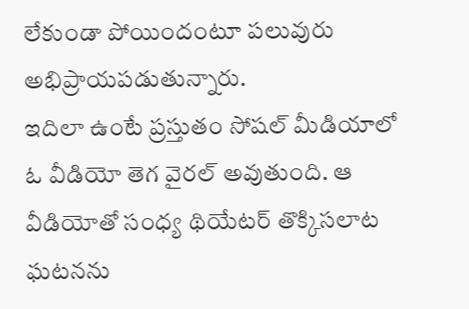లేకుండా పోయిందంటూ పలువురు అభిప్రాయపడుతున్నారు.
ఇదిలా ఉంటే ప్రస్తుతం సోషల్ మీడియాలో ఓ వీడియో తెగ వైరల్ అవుతుంది. ఆ వీడియోతో సంధ్య థియేటర్ తొక్కిసలాట ఘటనను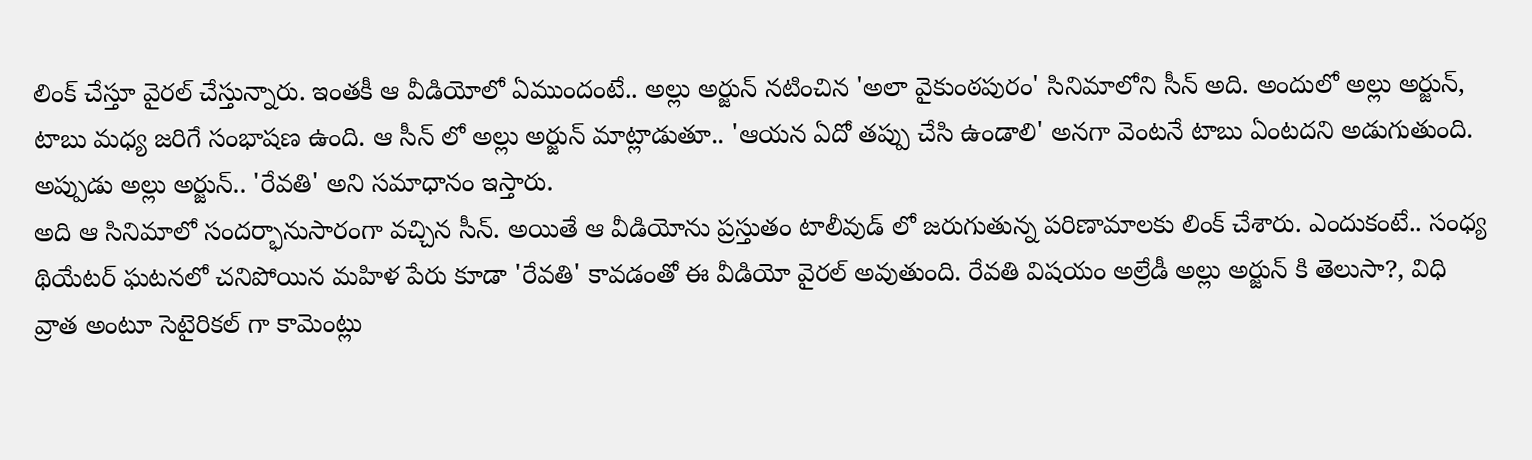లింక్ చేస్తూ వైరల్ చేస్తున్నారు. ఇంతకీ ఆ వీడియోలో ఏముందంటే.. అల్లు అర్జున్ నటించిన 'అలా వైకుంఠపురం' సినిమాలోని సీన్ అది. అందులో అల్లు అర్జున్, టాబు మధ్య జరిగే సంభాషణ ఉంది. ఆ సీన్ లో అల్లు అర్జున్ మాట్లాడుతూ.. 'ఆయన ఏదో తప్పు చేసి ఉండాలి' అనగా వెంటనే టాబు ఏంటదని అడుగుతుంది. అప్పుడు అల్లు అర్జున్.. 'రేవతి' అని సమాధానం ఇస్తారు.
అది ఆ సినిమాలో సందర్భానుసారంగా వచ్చిన సీన్. అయితే ఆ వీడియోను ప్రస్తుతం టాలీవుడ్ లో జరుగుతున్న పరిణామాలకు లింక్ చేశారు. ఎందుకంటే.. సంధ్య థియేటర్ ఘటనలో చనిపోయిన మహిళ పేరు కూడా 'రేవతి' కావడంతో ఈ వీడియో వైరల్ అవుతుంది. రేవతి విషయం అల్రేడీ అల్లు అర్జున్ కి తెలుసా?, విధి వ్రాత అంటూ సెటైరికల్ గా కామెంట్లు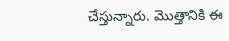చేస్తున్నారు. మొత్తానికి ఈ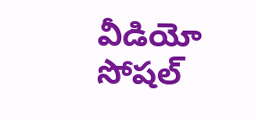వీడియో సోషల్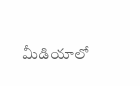మీడియాలో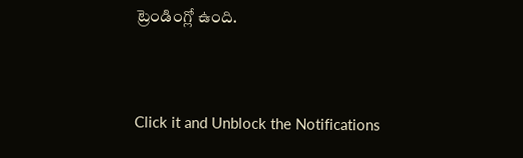ట్రెండింగ్లో ఉంది.


Click it and Unblock the Notifications